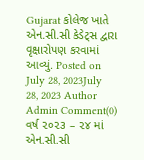Gujarat કોલેજ ખાતે એન.સી.સી કેડેટ્સ દ્વારા વૃક્ષારોપણ કરવામાં આવ્યું. Posted on July 28, 2023July 28, 2023 Author Admin Comment(0) વર્ષ ૨૦૨૩ – ૨૪ માં એન.સી.સી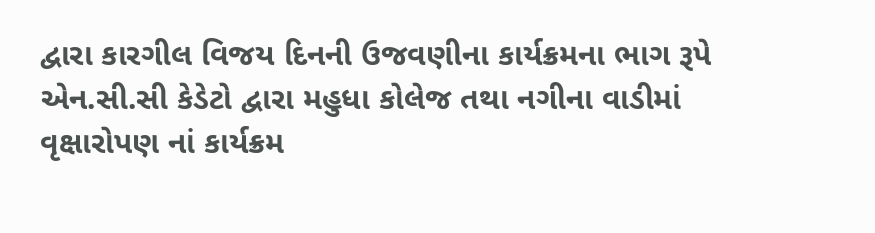દ્વારા કારગીલ વિજય દિનની ઉજવણીના કાર્યક્રમના ભાગ રૂપે એન.સી.સી કેડેટો દ્વારા મહુધા કોલેજ તથા નગીના વાડીમાં વૃક્ષારોપણ નાં કાર્યક્રમ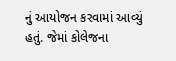નું આયોજન કરવામાં આવ્યું હતું. જેમાં કોલેજના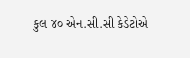કુલ ૪૦ એન.સી.સી કેડેટોએ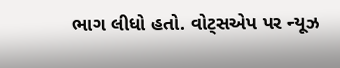ભાગ લીધો હતો. વોટ્સએપ પર ન્યૂઝ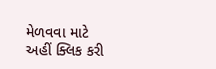મેળવવા માટે અહીં ક્લિક કરી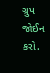ગ્રુપ જોઈન કરો.